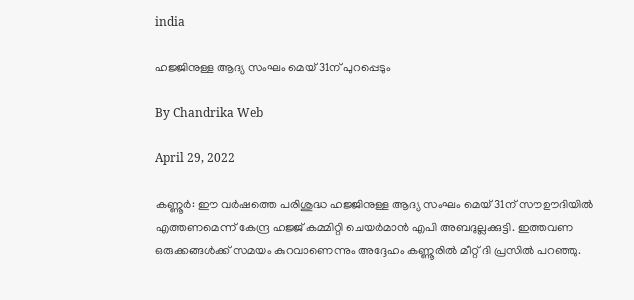india

ഹജ്ജിനുള്ള ആദ്യ സംഘം മെയ് 31ന് പുറപ്പെടും

By Chandrika Web

April 29, 2022

കണ്ണൂര്‍: ഈ വര്‍ഷത്തെ പരിശുദ്ധ ഹജ്ജിനുള്ള ആദ്യ സംഘം മെയ് 31ന് സൗഊദിയില്‍ എത്തണമെന്ന് കേന്ദ്ര ഹജ്ജ് കമ്മിറ്റി ചെയര്‍മാന്‍ എപി അബദുല്ലക്കുട്ടി. ഇത്തവണ ഒരുക്കങ്ങള്‍ക്ക് സമയം കുറവാണെന്നും അദ്ദേഹം കണ്ണൂരില്‍ മീറ്റ് ദി പ്രസില്‍ പറഞ്ഞു.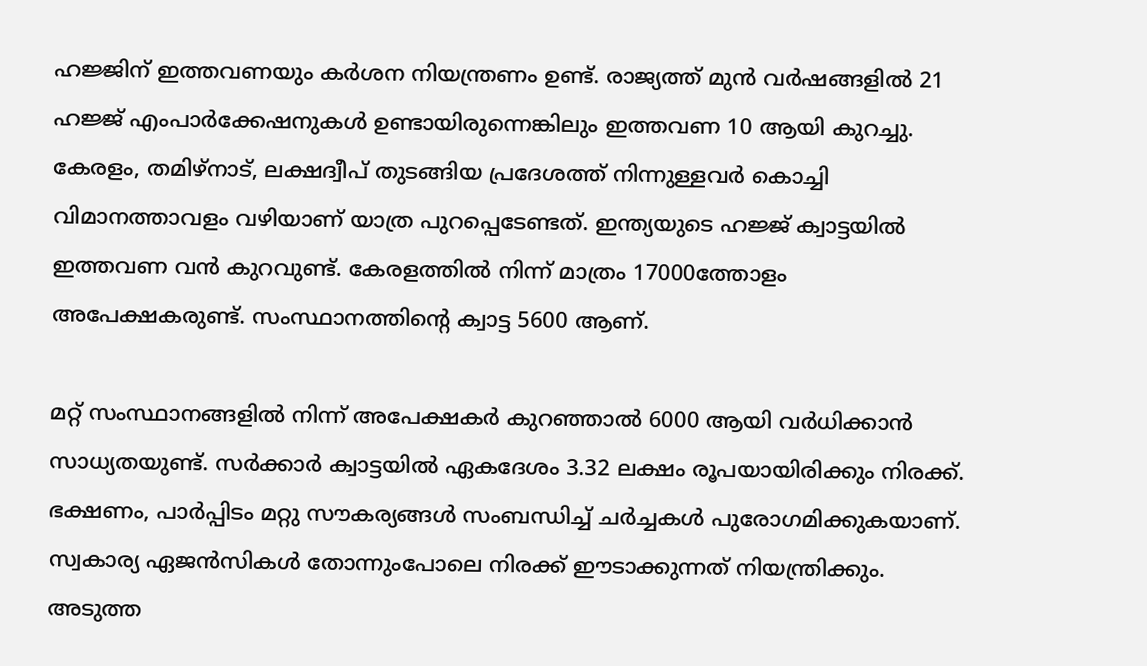ഹജ്ജിന് ഇത്തവണയും കര്‍ശന നിയന്ത്രണം ഉണ്ട്. രാജ്യത്ത് മുന്‍ വര്‍ഷങ്ങളില്‍ 21 ഹജ്ജ് എംപാര്‍ക്കേഷനുകള്‍ ഉണ്ടായിരുന്നെങ്കിലും ഇത്തവണ 10 ആയി കുറച്ചു. കേരളം, തമിഴ്‌നാട്, ലക്ഷദ്വീപ് തുടങ്ങിയ പ്രദേശത്ത് നിന്നുള്ളവര്‍ കൊച്ചി വിമാനത്താവളം വഴിയാണ് യാത്ര പുറപ്പെടേണ്ടത്. ഇന്ത്യയുടെ ഹജ്ജ് ക്വാട്ടയില്‍ ഇത്തവണ വന്‍ കുറവുണ്ട്. കേരളത്തില്‍ നിന്ന് മാത്രം 17000ത്തോളം അപേക്ഷകരുണ്ട്. സംസ്ഥാനത്തിന്റെ ക്വാട്ട 5600 ആണ്.

മറ്റ് സംസ്ഥാനങ്ങളില്‍ നിന്ന് അപേക്ഷകര്‍ കുറഞ്ഞാല്‍ 6000 ആയി വര്‍ധിക്കാന്‍ സാധ്യതയുണ്ട്. സര്‍ക്കാര്‍ ക്വാട്ടയില്‍ ഏകദേശം 3.32 ലക്ഷം രൂപയായിരിക്കും നിരക്ക്. ഭക്ഷണം, പാര്‍പ്പിടം മറ്റു സൗകര്യങ്ങള്‍ സംബന്ധിച്ച് ചര്‍ച്ചകള്‍ പുരോഗമിക്കുകയാണ്. സ്വകാര്യ ഏജന്‍സികള്‍ തോന്നുംപോലെ നിരക്ക് ഈടാക്കുന്നത് നിയന്ത്രിക്കും. അടുത്ത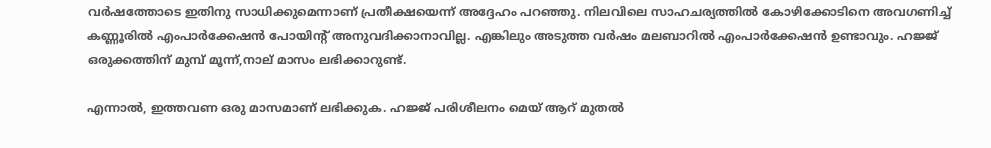വര്‍ഷത്തോടെ ഇതിനു സാധിക്കുമെന്നാണ് പ്രതീക്ഷയെന്ന് അദ്ദേഹം പറഞ്ഞു. നിലവിലെ സാഹചര്യത്തില്‍ കോഴിക്കോടിനെ അവഗണിച്ച് കണ്ണൂരില്‍ എംപാര്‍ക്കേഷന്‍ പോയിന്റ് അനുവദിക്കാനാവില്ല. എങ്കിലും അടുത്ത വര്‍ഷം മലബാറില്‍ എംപാര്‍ക്കേഷന്‍ ഉണ്ടാവും. ഹജ്ജ് ഒരുക്കത്തിന് മുമ്പ് മൂന്ന്,നാല് മാസം ലഭിക്കാറുണ്ട്.

എന്നാല്‍, ഇത്തവണ ഒരു മാസമാണ് ലഭിക്കുക. ഹജ്ജ് പരിശീലനം മെയ് ആറ് മുതല്‍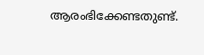ആരംഭിക്കേണ്ടതുണ്ട്.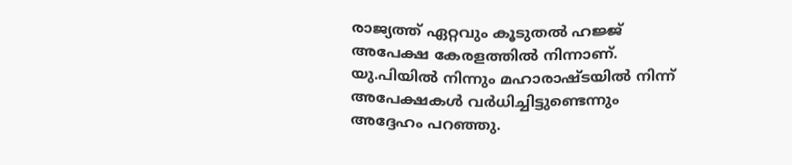രാജ്യത്ത് ഏറ്റവും കൂടുതല്‍ ഹജ്ജ് അപേക്ഷ കേരളത്തില്‍ നിന്നാണ്. യു.പിയില്‍ നിന്നും മഹാരാഷ്ടയില്‍ നിന്ന് അപേക്ഷകള്‍ വര്‍ധിച്ചിട്ടുണ്ടെന്നും അദ്ദേഹം പറഞ്ഞു.